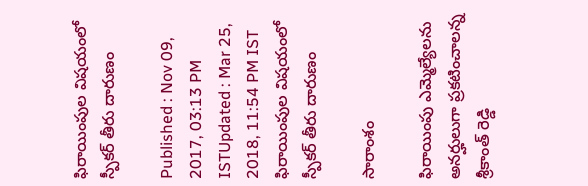ఫిరాయింపుల విషయంలో స్పీకర్ తీరు దారుణం

Published : Nov 09, 2017, 03:13 PM ISTUpdated : Mar 25, 2018, 11:54 PM IST
ఫిరాయింపుల విషయంలో స్పీకర్ తీరు దారుణం

సారాంశం

ఫిరాయింపు ఎమ్మెల్యేలను అనర్హులుగా ప్రకటించాలన్న శ్రీకాంత్ రెడ్డి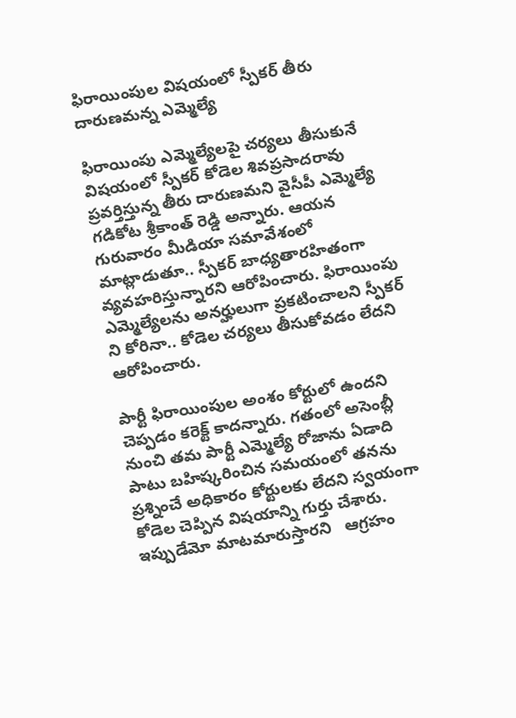ఫిరాయింపుల విషయంలో స్పీకర్ తీరు దారుణమన్న ఎమ్మెల్యే

ఫిరాయింపు ఎమ్మెల్యేలపై చర్యలు తీసుకునే విషయంలో స్పీకర్ కోడెల శివప్రసాదరావు ప్రవర్తిస్తున్న తీరు దారుణమని వైసీపీ ఎమ్మెల్యే గడికోట శ్రీకాంత్ రెడ్డి అన్నారు. ఆయన గురువారం మీడియా సమావేశంలో మాట్లాడుతూ.. స్పీకర్ బాధ్యతారహితంగా వ్యవహరిస్తున్నారని ఆరోపించారు. ఫిరాయింపు ఎమ్మెల్యేలను అనర్హులుగా ప్రకటించాలని స్పీకర్ ని కోరినా.. కోడెల చర్యలు తీసుకోవడం లేదని ఆరోపించారు.

పార్టీ ఫిరాయింపుల అంశం కోర్టులో ఉందని చెప్పడం కరెక్ట్ కాదన్నారు. గతంలో అసెంబ్లీ నుంచి తమ పార్టీ ఎమ్మెల్యే రోజాను ఏడాది పాటు బహిష్కరించిన సమయంలో తనను ప్రశ్నించే అధికారం కోర్టులకు లేదని స్వయంగా కోడెల చెప్పిన విషయాన్ని గుర్తు చేశారు. ఇప్పుడేమో మాటమారుస్తారని   ఆగ్రహం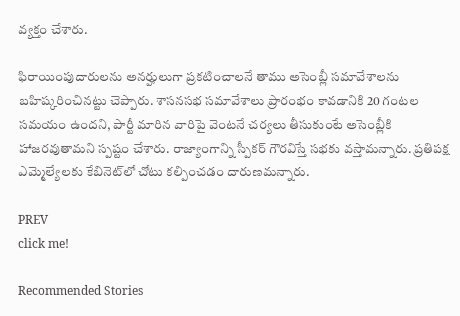వ్యక్తం చేశారు.

ఫిరాయింపుదారులను అనర్హులుగా ప్రకటించాలనే తాము అసెంబ్లీ సమావేశాలను బహిష్కరించినట్టు చెప్పారు. శాసనసభ సమావేశాలు ప్రారంభం కావడానికి 20 గంటల సమయం ఉందని, పార్టీ మారిన వారిపై వెంటనే చర్యలు తీసుకుంటే అసెంబ్లీకి హాజరవుతామని స్పష్టం చేశారు. రాజ్యాంగాన్ని స్పీకర్‌ గౌరవిస్తే సభకు వస్తామన్నారు. ప్రతిపక్ష ఎమ్మెల్యేలకు కేబినెట్‌లో చోటు కల్పించడం దారుణమన్నారు.

PREV
click me!

Recommended Stories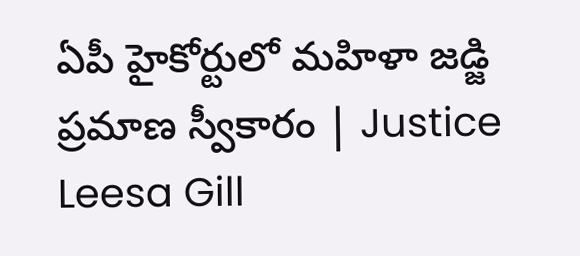ఏపీ హైకోర్టులో మహిళా జడ్జి ప్రమాణ స్వీకారం | Justice Leesa Gill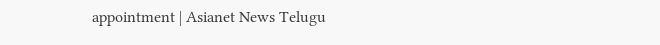appointment | Asianet News Telugu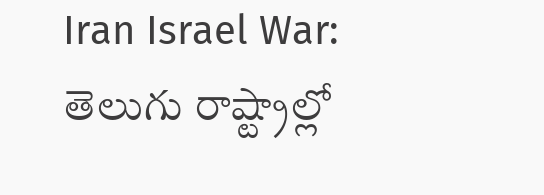Iran Israel War: తెలుగు రాష్ట్రాల్లో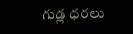గుడ్ల ధరలు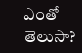ఎంతో తెలుసా?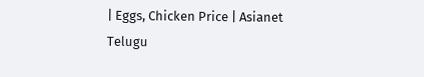| Eggs, Chicken Price | Asianet Telugu